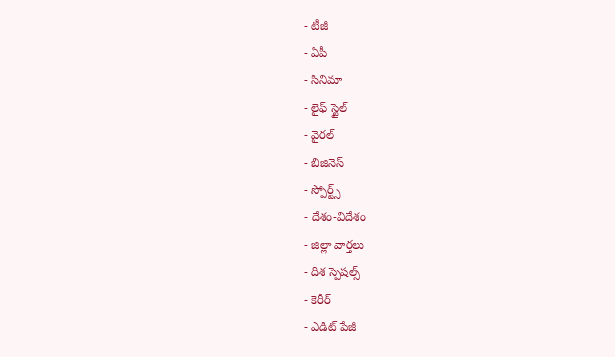- టీజీ
- ఏపీ
- సినిమా
- లైఫ్ స్టైల్
- వైరల్
- బిజినెస్
- స్పోర్ట్స్
- దేశం-విదేశం
- జిల్లా వార్తలు
- దిశ స్పెషల్స్
- కెరీర్
- ఎడిట్ పేజీ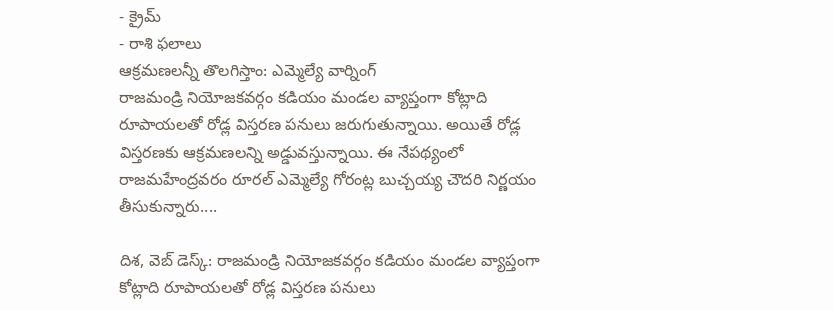- క్రైమ్
- రాశి ఫలాలు
ఆక్రమణలన్నీ తొలగిస్తాం: ఎమ్మెల్యే వార్నింగ్
రాజమండ్రి నియోజకవర్గం కడియం మండల వ్యాప్తంగా కోట్లాది రూపాయలతో రోడ్ల విస్తరణ పనులు జరుగుతున్నాయి. అయితే రోడ్ల విస్తరణకు ఆక్రమణలన్ని అడ్డువస్తున్నాయి. ఈ నేపథ్యంలో రాజమహేంద్రవరం రూరల్ ఎమ్మెల్యే గోరంట్ల బుచ్చయ్య చౌదరి నిర్ణయం తీసుకున్నారు....

దిశ, వెబ్ డెస్క్: రాజమండ్రి నియోజకవర్గం కడియం మండల వ్యాప్తంగా కోట్లాది రూపాయలతో రోడ్ల విస్తరణ పనులు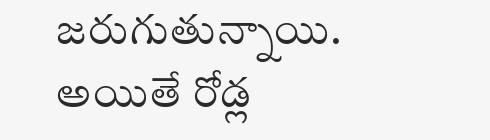జరుగుతున్నాయి. అయితే రోడ్ల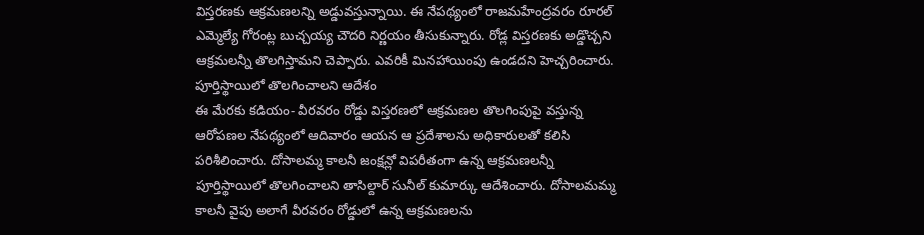విస్తరణకు ఆక్రమణలన్ని అడ్డువస్తున్నాయి. ఈ నేపథ్యంలో రాజమహేంద్రవరం రూరల్ ఎమ్మెల్యే గోరంట్ల బుచ్చయ్య చౌదరి నిర్ణయం తీసుకున్నారు. రోడ్ల విస్తరణకు అడ్డొచ్చని ఆక్రమలన్నీ తొలగిస్తామని చెప్పారు. ఎవరికీ మినహాయింపు ఉండదని హెచ్చరించారు.
పూర్తిస్థాయిలో తొలగించాలని ఆదేశం
ఈ మేరకు కడియం- వీరవరం రోడ్డు విస్తరణలో ఆక్రమణల తొలగింపుపై వస్తున్న ఆరోపణల నేపథ్యంలో ఆదివారం ఆయన ఆ ప్రదేశాలను అధికారులతో కలిసి పరిశీలించారు. దోసాలమ్మ కాలనీ జంక్షన్లో విపరీతంగా ఉన్న ఆక్రమణలన్నీ పూర్తిస్థాయిలో తొలగించాలని తాసిల్దార్ సునీల్ కుమార్కు ఆదేశించారు. దోసాలమమ్మ కాలనీ వైపు అలాగే వీరవరం రోడ్డులో ఉన్న ఆక్రమణలను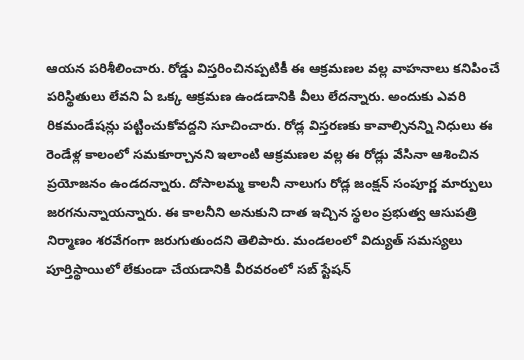ఆయన పరిశీలించారు. రోడ్డు విస్తరించినప్పటికీ ఈ ఆక్రమణల వల్ల వాహనాలు కనిపించే పరిస్థితులు లేవని ఏ ఒక్క ఆక్రమణ ఉండడానికి వీలు లేదన్నారు. అందుకు ఎవరి రికమండేషన్లు పట్టించుకోవద్దని సూచించారు. రోడ్ల విస్తరణకు కావాల్సినన్ని నిధులు ఈ రెండేళ్ల కాలంలో సమకూర్చానని ఇలాంటి ఆక్రమణల వల్ల ఈ రోడ్లు వేసినా ఆశించిన ప్రయోజనం ఉండదన్నారు. దోసాలమ్మ కాలనీ నాలుగు రోడ్ల జంక్షన్ సంపూర్ణ మార్పులు జరగనున్నాయన్నారు. ఈ కాలనీని అనుకుని దాత ఇచ్చిన స్థలం ప్రభుత్వ ఆసుపత్రి నిర్మాణం శరవేగంగా జరుగుతుందని తెలిపారు. మండలంలో విద్యుత్ సమస్యలు పూర్తిస్థాయిలో లేకుండా చేయడానికి వీరవరంలో సబ్ స్టేషన్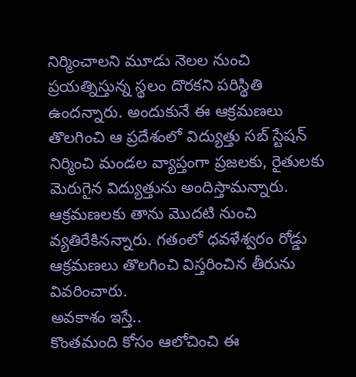నిర్మించాలని మూడు నెలల నుంచి ప్రయత్నిస్తున్న స్థలం దొరకని పరిస్థితి ఉందన్నారు. అందుకునే ఈ ఆక్రమణలు తొలగించి ఆ ప్రదేశంలో విద్యుత్తు సబ్ స్టేషన్ నిర్మించి మండల వ్యాప్తంగా ప్రజలకు, రైతులకు మెరుగైన విద్యుత్తును అందిస్తామన్నారు. ఆక్రమణలకు తాను మొదటి నుంచి వ్యతిరేకినన్నారు. గతంలో ధవళేశ్వరం రోడ్డు ఆక్రమణలు తొలగించి విస్తరించిన తీరును వివరించారు.
అవకాశం ఇస్తే..
కొంతమంది కోసం ఆలోచించి ఈ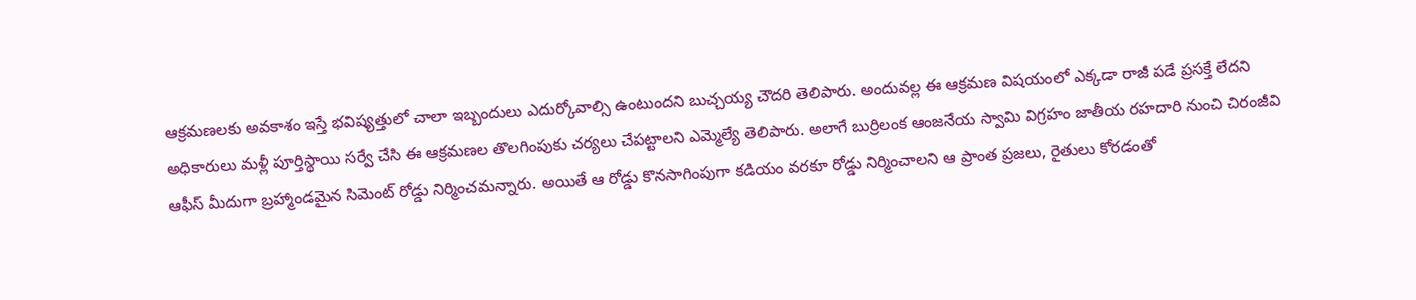ఆక్రమణలకు అవకాశం ఇస్తే భవిష్యత్తులో చాలా ఇబ్బందులు ఎదుర్కోవాల్సి ఉంటుందని బుచ్చయ్య చౌదరి తెలిపారు. అందువల్ల ఈ ఆక్రమణ విషయంలో ఎక్కడా రాజీ పడే ప్రసక్తే లేదని అధికారులు మళ్లీ పూర్తిస్థాయి సర్వే చేసి ఈ ఆక్రమణల తొలగింపుకు చర్యలు చేపట్టాలని ఎమ్మెల్యే తెలిపారు. అలాగే బుర్రిలంక ఆంజనేయ స్వామి విగ్రహం జాతీయ రహదారి నుంచి చిరంజీవి ఆఫీస్ మీదుగా బ్రహ్మాండమైన సిమెంట్ రోడ్డు నిర్మించమన్నారు. అయితే ఆ రోడ్డు కొనసాగింపుగా కడియం వరకూ రోడ్డు నిర్మించాలని ఆ ప్రాంత ప్రజలు, రైతులు కోరడంతో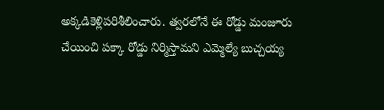అక్కడికెళ్లిపరిశీలించారు. త్వరలోనే ఈ రోడ్డు మంజూరు చేయించి పక్కా రోడ్డు నిర్మిస్తామని ఎమ్మెల్యే బుచ్చయ్య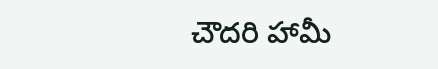చౌదరి హామీ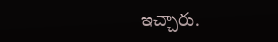ఇచ్చారు.